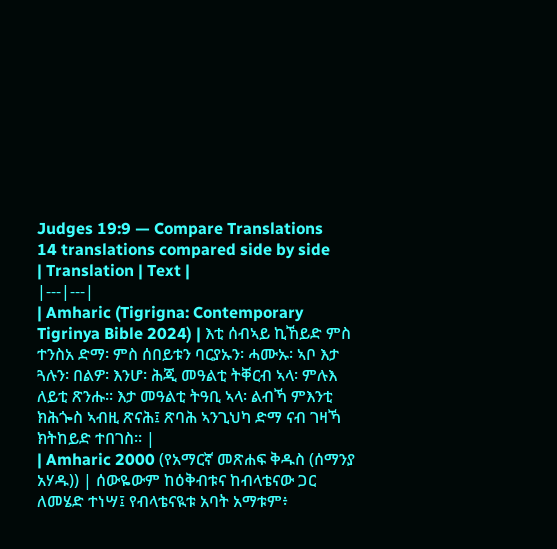Judges 19:9 — Compare Translations
14 translations compared side by side
| Translation | Text |
|---|---|
| Amharic (Tigrigna: Contemporary Tigrinya Bible 2024) | እቲ ሰብኣይ ኪኸይድ ምስ ተንስአ ድማ፡ ምስ ሰበይቱን ባርያኡን፡ ሓሙኡ፡ ኣቦ እታ ጓሉን፡ በልዎ፡ እንሆ፡ ሕጂ መዓልቲ ትቐርብ ኣላ፡ ምሉእ ለይቲ ጽንሑ። እታ መዓልቲ ትዓቢ ኣላ፡ ልብኻ ምእንቲ ክሕጐስ ኣብዚ ጽናሕ፤ ጽባሕ ኣንጊህካ ድማ ናብ ገዛኻ ክትከይድ ተበገስ። |
| Amharic 2000 (የአማርኛ መጽሐፍ ቅዱስ (ሰማንያ አሃዱ)) | ሰውዬውም ከዕቅብቱና ከብላቴናው ጋር ለመሄድ ተነሣ፤ የብላቴናዪቱ አባት አማቱም፥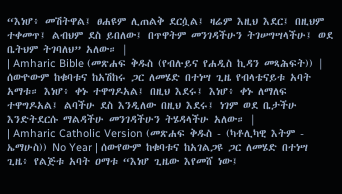“እነሆ፥ መሽትዋል፤ ፀሐዩም ሊጠልቅ ደርሷል፤ ዛሬም እዚህ እደር፤ በዚህም ተቀመጥ፤ ልብህም ደስ ይበለው፤ በጥዋትም መንገዳችሁን ትገሠግሣላችሁ፤ ወደ ቤትህም ትገባለህ” አለው። |
| Amharic Bible (መጽሐፍ ቅዱስ (የብሉይና የሐዲስ ኪዳን መጻሕፍት)) | ሰውዮውም ከቁባቱና ከአሽከሩ ጋር ለመሄድ በተነሣ ጊዜ የብላቴናይቱ አባት አማቱ። እነሆ፥ ቀኑ ተዋግዶአል፤ በዚህ እደሩ፤ እነሆ፥ ቀኑ ለማለፍ ተዋግዶአል፤ ልባችሁ ደስ እንዲለው በዚህ እደሩ፤ ነገም ወደ ቤታችሁ እንድትደርሱ ማልዳችሁ መንገዳችሁን ትሄዳላችሁ አለው። |
| Amharic Catholic Version (መጽሐፍ ቅዱስ - (ካቶሊካዊ እትም - ኤማሁስ)) No Year | ሰውየውም ከቁባቱና ከአገልጋዩ ጋር ለመሄድ በተነሣ ጊዜ፥ የልጅቱ አባት ዐማቱ “እነሆ ጊዜው እየመሸ ነው፤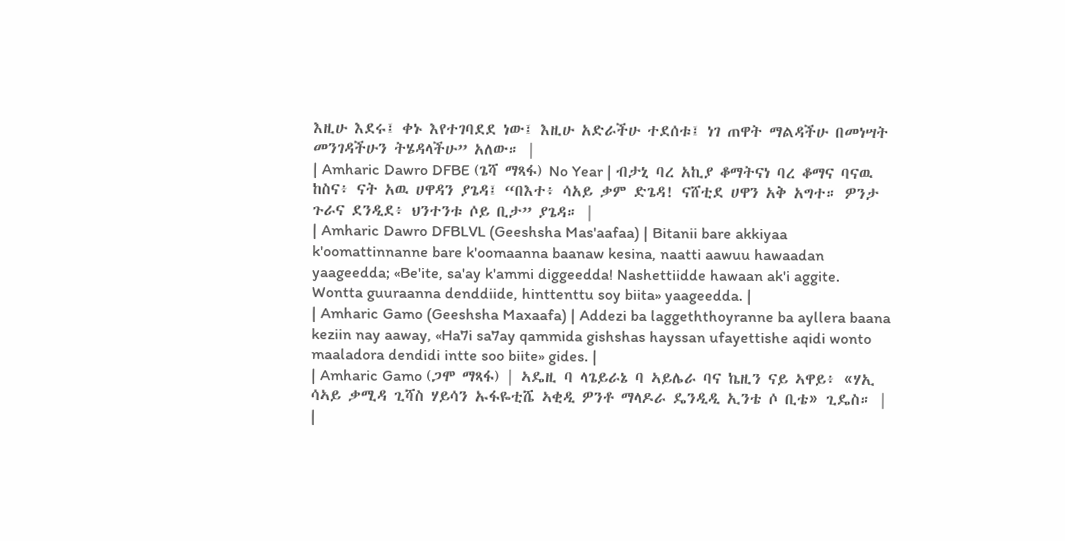እዚሁ እደሩ፤ ቀኑ እየተገባደደ ነው፤ እዚሁ አድራችሁ ተደሰቱ፤ ነገ ጠዋት ማልዳችሁ በመነሣት መንገዳችሁን ትሄዳላችሁ” አለው። |
| Amharic Dawro DFBE (ጌሻ ማጻፋ) No Year | ብታኒ ባረ አኪያ ቆማትናነ ባረ ቆማና ባናዉ ከስና፥ ናት አዉ ሀዋዳን ያጌዳ፤ “በእተ፥ ሳአይ ቃም ድጌዳ! ናሸቲደ ሀዋን አቅ አግተ። ዎንታ ጉራና ደንዲደ፥ ህንተንቱ ሶይ ቢታ” ያጌዳ። |
| Amharic Dawro DFBLVL (Geeshsha Mas'aafaa) | Bitanii bare akkiyaa k'oomattinnanne bare k'oomaanna baanaw kesina, naatti aawuu hawaadan yaageedda; «Be'ite, sa'ay k'ammi diggeedda! Nashettiidde hawaan ak'i aggite. Wontta guuraanna denddiide, hinttenttu soy biita» yaageedda. |
| Amharic Gamo (Geeshsha Maxaafa) | Addezi ba laggeththoyranne ba ayllera baana keziin nay aaway, «Ha7i sa7ay qammida gishshas hayssan ufayettishe aqidi wonto maaladora dendidi intte soo biite» gides. |
| Amharic Gamo (ጋሞ ማጻፋ) | ኣዴዚ ባ ላጌይራኔ ባ ኣይሌራ ባና ኬዚን ናይ ኣዋይ፥ «ሃኢ ሳኣይ ቃሚዳ ጊሻስ ሃይሳን ኡፋዬቲሼ ኣቂዲ ዎንቶ ማላዶራ ዴንዲዲ ኢንቴ ሶ ቢቴ» ጊዴስ። |
|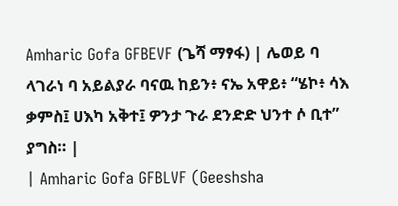Amharic Gofa GFBEVF (ጌሻ ማፃፋ) | ሌወይ ባ ላገራነ ባ አይልያራ ባናዉ ከይን፥ ናኤ አዋይ፥ “ሄኮ፥ ሳእ ቃምስ፤ ሀእካ አቅተ፤ ዎንታ ጉራ ደንድድ ህንተ ሶ ቢተ” ያግስ። |
| Amharic Gofa GFBLVF (Geeshsha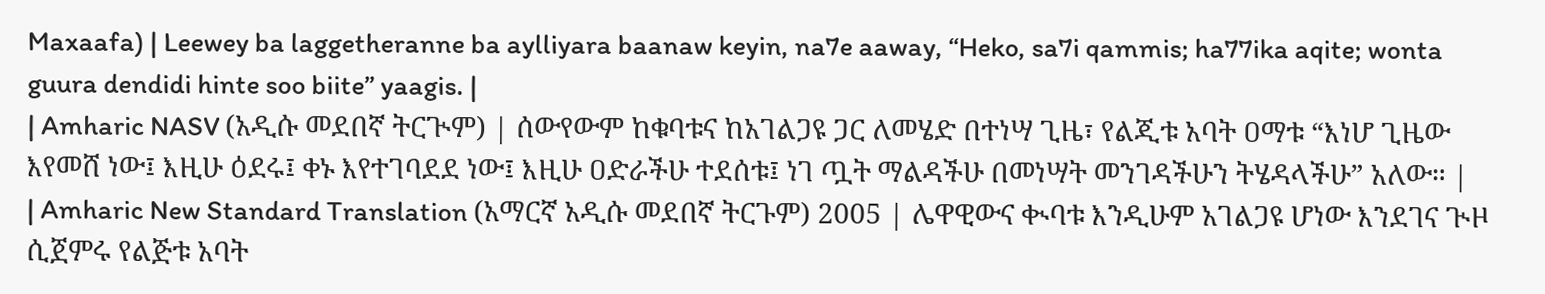Maxaafa) | Leewey ba laggetheranne ba aylliyara baanaw keyin, na7e aaway, “Heko, sa7i qammis; ha77ika aqite; wonta guura dendidi hinte soo biite” yaagis. |
| Amharic NASV (አዲሱ መደበኛ ትርጒም) | ሰውየውም ከቁባቱና ከአገልጋዩ ጋር ለመሄድ በተነሣ ጊዜ፣ የልጂቱ አባት ዐማቱ “እነሆ ጊዜው እየመሸ ነው፤ እዚሁ ዕደሩ፤ ቀኑ እየተገባደደ ነው፤ እዚሁ ዐድራችሁ ተደሰቱ፤ ነገ ጧት ማልዳችሁ በመነሣት መንገዳችሁን ትሄዳላችሁ” አለው። |
| Amharic New Standard Translation (አማርኛ አዲሱ መደበኛ ትርጉም) 2005 | ሌዋዊውና ቊባቱ እንዲሁም አገልጋዩ ሆነው እንደገና ጒዞ ሲጀምሩ የልጅቱ አባት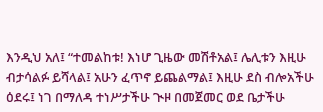እንዲህ አለ፤ “ተመልከቱ! እነሆ ጊዜው መሽቶአል፤ ሌሊቱን እዚሁ ብታሳልፉ ይሻላል፤ አሁን ፈጥኖ ይጨልማል፤ እዚሁ ደስ ብሎአችሁ ዕደሩ፤ ነገ በማለዳ ተነሥታችሁ ጒዞ በመጀመር ወደ ቤታችሁ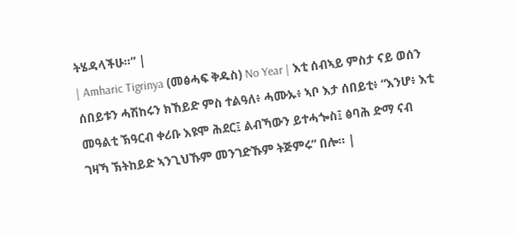ትሄዳላችሁ።” |
| Amharic Tigrinya (መፅሓፍ ቅዱስ) No Year | እቲ ሰብኣይ ምስታ ናይ ወሰን ሰበይቱን ሓሽከሩን ክኸይድ ምስ ተልዓለ፥ ሓሙኡ፥ ኣቦ እታ ሰበይቲ፥ “እንሆ፥ እቲ መዓልቲ ኽዓርብ ቀሪቡ እዩሞ ሕደር፤ ልብኻውን ይተሓጐስ፤ ፅባሕ ድማ ናብ ገዛኻ ኽትከይድ ኣንጊህኹም መንገድኹም ትጅምሩ” በሎ። |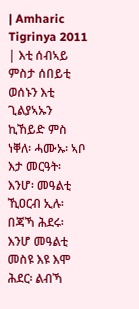| Amharic Tigrinya 2011 | እቲ ሰብኣይ ምስታ ሰበይቲ ወሰኑን እቲ ጊልያኣኡን ኪኸይድ ምስ ነቐለ፡ ሓሙኡ፡ ኣቦ እታ መርዓት፡ እንሆ፡ መዓልቲ ኺዐርብ ኢሉ፡ በጃኻ ሕደሩ፡ እንሆ መዓልቲ መስዩ እዩ እሞ ሕደር፡ ልብኻ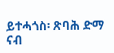ይተሓጎስ፡ ጽባሕ ድማ ናብ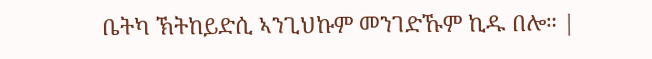ቤትካ ኽትከይድሲ ኣንጊህኩም መንገድኹም ኪዱ በሎ። |